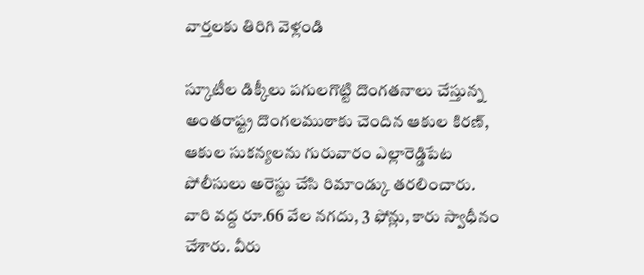వార్తలకు తిరిగి వెళ్లండి

స్కూటీల డిక్కీలు పగులగొట్టి దొంగతనాలు చేస్తున్న అంతరాష్ట్ర దొంగలముఠాకు చెందిన ఆకుల కిరణ్, ఆకుల సుకన్యలను గురువారం ఎల్లారెడ్డిపేట పోలీసులు అరెస్టు చేసి రిమాండ్కు తరలించారు.
వారి వద్ద రూ.66 వేల నగదు, 3 ఫోన్లు, కారు స్వాధీనం చేశారు. వీరు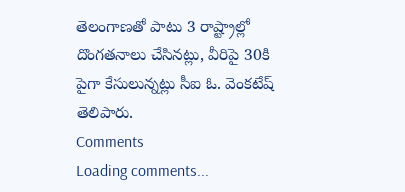తెలంగాణతో పాటు 3 రాష్ట్రాల్లో దొంగతనాలు చేసినట్లు, వీరిపై 30కి పైగా కేసులున్నట్లు సీఐ ఓ. వెంకటేష్ తెలిపారు.
Comments
Loading comments...